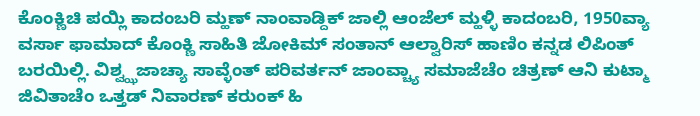ಕೊಂಕ್ಣಿಚಿ ಪಯ್ಲಿ ಕಾದಂಬರಿ ಮ್ಹಣ್ ನಾಂವಾಡ್ದಿಕ್ ಜಾಲ್ಲಿ ಆಂಜೆಲ್ ಮ್ಹಳ್ಳಿ ಕಾದಂಬರಿ, 1950ವ್ಯಾ ವರ್ಸಾ ಫಾಮಾದ್ ಕೊಂಕ್ಣಿ ಸಾಹಿತಿ ಜೋಕಿಮ್ ಸಂತಾನ್ ಆಲ್ವಾರಿಸ್ ಹಾಣಿಂ ಕನ್ನಡ ಲಿಪಿಂತ್ ಬರಯಿಲ್ಲಿ. ವಿಶ್ವ್ಝಜಾಚ್ಯಾ ಸಾವ್ಳೆಂತ್ ಪರಿವರ್ತನ್ ಜಾಂವ್ಚ್ಯಾ ಸಮಾಜೆಚೆಂ ಚಿತ್ರಣ್ ಆನಿ ಕುಟ್ಮಾ ಜಿವಿತಾಚೆಂ ಒತ್ತಡ್ ನಿವಾರಣ್ ಕರುಂಕ್ ಹಿ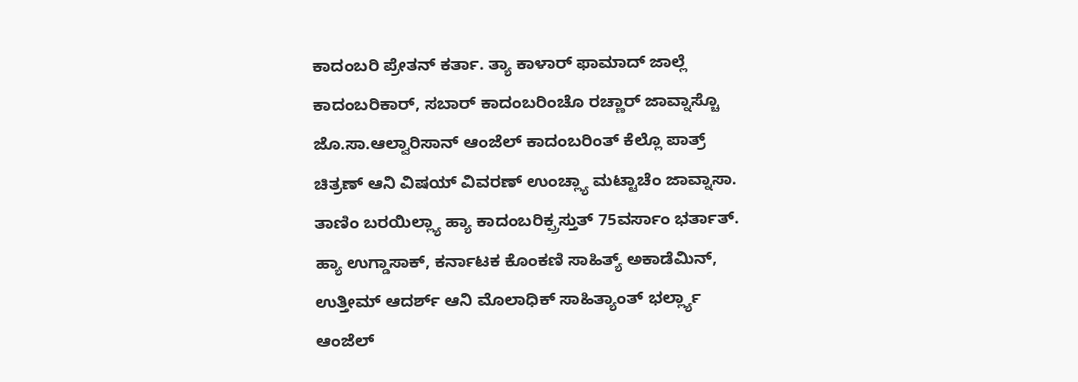ಕಾದಂಬರಿ ಪ್ರೇತನ್ ಕರ್ತಾ. ತ್ಯಾ ಕಾಳಾರ್ ಫಾಮಾದ್ ಜಾಲ್ಲೆ ಕಾದಂಬರಿಕಾರ್, ಸಬಾರ್ ಕಾದಂಬರಿಂಚೊ ರಚ್ಣಾರ್ ಜಾವ್ನಾಸ್ಚೊ ಜೊ.ಸಾ.ಆಲ್ವಾರಿಸಾನ್ ಆಂಜೆಲ್ ಕಾದಂಬರಿಂತ್ ಕೆಲ್ಲೊ ಪಾತ್ರ್ ಚಿತ್ರಣ್ ಆನಿ ವಿಷಯ್ ವಿವರಣ್ ಉಂಚ್ಲ್ಯಾ ಮಟ್ಟಾಚೆಂ ಜಾವ್ನಾಸಾ.
ತಾಣಿಂ ಬರಯಿಲ್ಲ್ಯಾ ಹ್ಯಾ ಕಾದಂಬರಿಕ್ಪ್ರಸ್ತುತ್ 75ವರ್ಸಾಂ ಭರ್ತಾತ್. ಹ್ಯಾ ಉಗ್ಡಾಸಾಕ್, ಕರ್ನಾಟಕ ಕೊಂಕಣಿ ಸಾಹಿತ್ಯ್ ಅಕಾಡೆಮಿನ್, ಉತ್ತೀಮ್ ಆದರ್ಶ್ ಆನಿ ಮೊಲಾಧಿಕ್ ಸಾಹಿತ್ಯಾಂತ್ ಭರ್ಲ್ಲ್ಯಾ ಆಂಜೆಲ್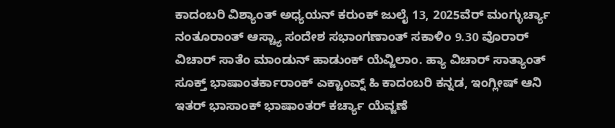ಕಾದಂಬರಿ ವಿಶ್ಯಾಂತ್ ಅಧ್ಯಯನ್ ಕರುಂಕ್ ಜುಲೈ 13, 2025ವೆರ್ ಮಂಗ್ಳುರ್ಚ್ಯಾ ನಂತೂರಾಂತ್ ಆಸ್ಚ್ಯಾ ಸಂದೇಶ ಸಭಾಂಗಣಾಂತ್ ಸಕಾಳಿಂ 9.30 ವೊರಾರ್ ವಿಚಾರ್ ಸಾತೆಂ ಮಾಂಡುನ್ ಹಾಡುಂಕ್ ಯೆವ್ಜಿಲಾಂ. ಹ್ಯಾ ವಿಚಾರ್ ಸಾತ್ಯಾಂತ್ ಸೂಕ್ತ್ ಭಾಷಾಂತರ್ಕಾರಾಂಕ್ ಎಕ್ಟಾಂವ್ನ್ ಹಿ ಕಾದಂಬರಿ ಕನ್ನಡ, ಇಂಗ್ಲೀಷ್ ಆನಿ ಇತರ್ ಭಾಸಾಂಕ್ ಭಾಷಾಂತರ್ ಕರ್ಚ್ಯಾ ಯೆವ್ಜಣೆ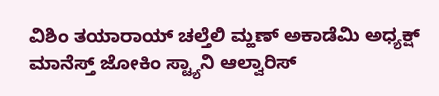ವಿಶಿಂ ತಯಾರಾಯ್ ಚಲ್ತೆಲಿ ಮ್ಹಣ್ ಅಕಾಡೆಮಿ ಅಧ್ಯಕ್ಷ್ ಮಾನೆಸ್ತ್ ಜೋಕಿಂ ಸ್ಟ್ಯಾನಿ ಆಲ್ವಾರಿಸ್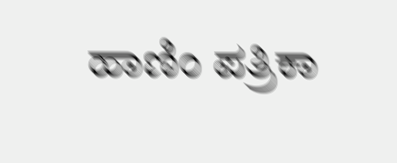ಹಾಣಿಂ ಪತ್ರಿಕಾ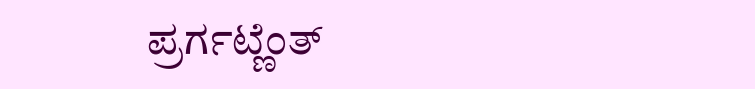ಪ್ರರ್ಗಟ್ಣೆಂತ್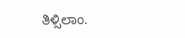ತಿಳ್ಸಿಲಾಂ.